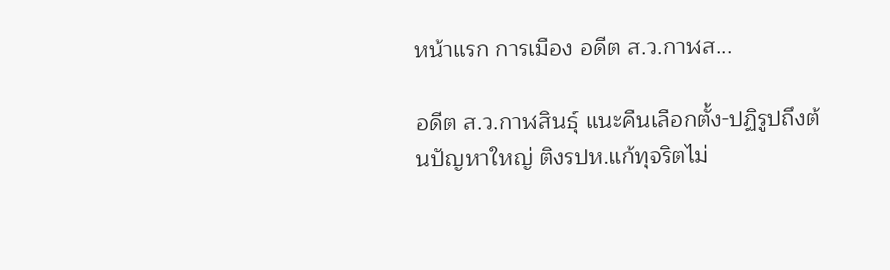หน้าแรก การเมือง อดีต ส.ว.กาฬส...

อดีต ส.ว.กาฬสินธุ์ แนะคืนเลือกตั้ง-ปฏิรูปถึงต้นปัญหาใหญ่ ติงรปห.แก้ทุจริตไม่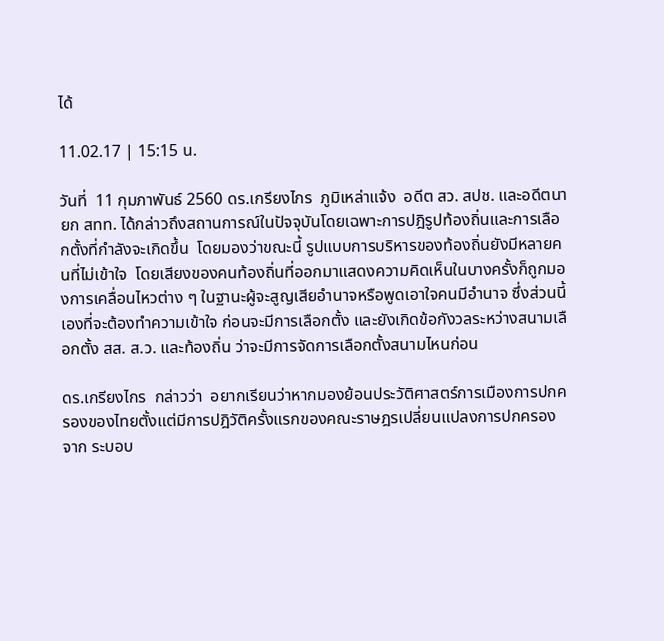ได้

11.02.17 | 15:15 น.

วันที่  11 กุมภาพันธ์ 2560 ดร.เกรียงไกร  ภูมิเหล่าแจ้ง  อดีต สว. สปช. และอดีตนายก สทท. ได้กล่าวถึงสถานการณ์ในปัจจุบันโดยเฉพาะการปฎิรูปท้องถิ่นและการเลือกตั้งที่กำลังจะเกิดขึ้น  โดยมองว่าขณะนี้ รูปแบบการบริหารของท้องถิ่นยังมีหลายคนที่ไม่เข้าใจ  โดยเสียงของคนท้องถิ่นที่ออกมาแสดงความคิดเห็นในบางครั้งก็ถูกมองการเคลื่อนไหวต่าง ๆ ในฐานะผู้จะสูญเสียอำนาจหรือพูดเอาใจคนมีอำนาจ ซึ่งส่วนนี้เองที่จะต้องทำความเข้าใจ ก่อนจะมีการเลือกตั้ง และยังเกิดข้อกังวลระหว่างสนามเลือกตั้ง สส. ส.ว. และท้องถิ่น ว่าจะมีการจัดการเลือกตั้งสนามไหนก่อน

ดร.เกรียงไกร  กล่าวว่า  อยากเรียนว่าหากมองย้อนประวัติศาสตร์การเมืองการปกครองของไทยตั้งแต่มีการปฎิวัติครั้งแรกของคณะราษฎรเปลี่ยนแปลงการปกครองจาก ระบอบ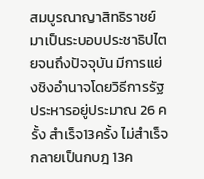สมบูรณาญาสิทธิราชย์มาเป็นระบอบประชาธิปไตยจนถึงปัจจุบัน มีการแย่งชิงอำนาจโดยวิธีการรัฐประหารอยู่ประมาณ 26 ครั้ง สำเร็จ13ครั้ง ไม่สำเร็จกลายเป็นกบฎ 13ค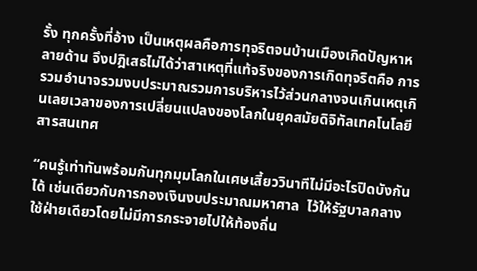รั้ง ทุกครั้งที่อ้าง เป็นเหตุผลคือการทุจริตจนบ้านเมืองเกิดปัญหาหลายด้าน จึงปฎิเสธไม่ได้ว่าสาเหตุที่แท้จริงของการเกิดทุจริตคือ การรวมอำนาจรวมงบประมาณรวมการบริหารไว้ส่วนกลางจนเกินเหตุเกินเลยเวลาของการเปลี่ยนแปลงของโลกในยุคสมัยดิจิทัลเทคโนโลยีสารสนเทศ

“คนรู้เท่าทันพร้อมกันทุกมุมโลกในเศษเสี้ยววินาทีไม่มีอะไรปิดบังกันได้ เช่นเดียวกับการกองเงินงบประมาณมหาศาล  ไว้ให้รัฐบาลกลางใช้ฝ่ายเดียวโดยไม่มีการกระจายไปให้ท้องถิ่น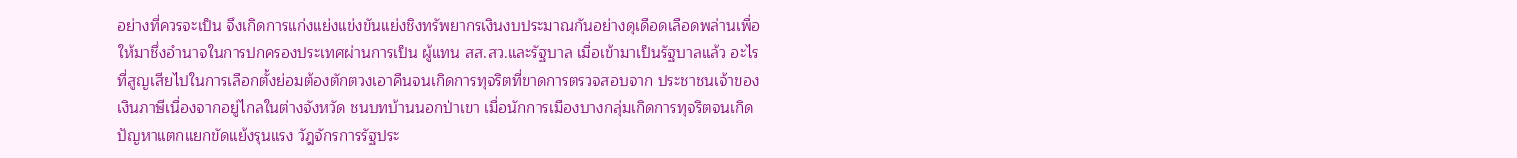อย่างที่ควรจะเป็น จึงเกิดการแก่งแย่งแข่งขันแย่งชิงทรัพยากรเงินงบประมาณกันอย่างดุเดือดเลือดพล่านเพื่อให้มาชึ่งอำนาจในการปกครองประเทศผ่านการเป็น ผู้แทน สส.สว.และรัฐบาล เมื่อเข้ามาเป็นรัฐบาลแล้ว อะไรที่สูญเสียไปในการเลือกตั้งย่อมต้องตักตวงเอาคืนจนเกิดการทุจริตที่ขาดการตรวจสอบจาก ประชาชนเจ้าของเงินภาษีเนื่องจากอยู่ไกลในต่างจังหวัด ชนบทบ้านนอกป่าเขา เมื่อนักการเมืองบางกลุ่มเกิดการทุจริตจนเกิดปัญหาแตกแยกขัดแย้งรุนแรง วัฎจักรการรัฐประ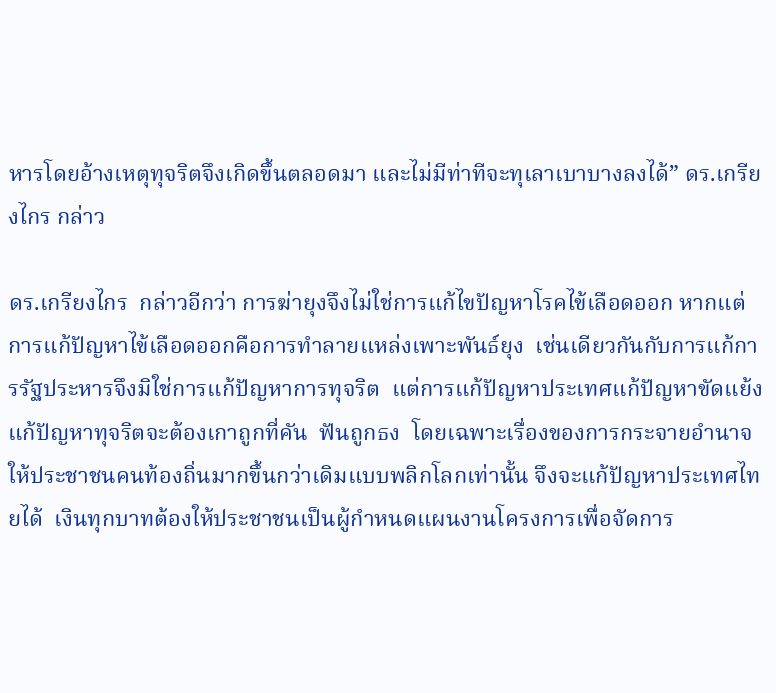หารโดยอ้างเหตุทุจริตจึงเกิดขึ้นตลอดมา และไม่มีท่าทีจะทุเลาเบาบางลงได้” ดร.เกรียงไกร กล่าว

ดร.เกรียงไกร  กล่าวอีกว่า การฆ่ายุงจึงไม่ใช่การแก้ไขปัญหาโรคไข้เลือดออก หากแต่การแก้ปัญหาไข้เลือดออกคือการทำลายแหล่งเพาะพันธ์ยุง  เช่นเดียวกันกับการแก้การรัฐประหารจึงมิใช่การแก้ปัญหาการทุจริต  แต่การแก้ปัญหาประเทศแก้ปัญหาขัดแย้งแก้ปัญหาทุจริตจะต้องเกาถูกที่คัน  ฟันถูกธง  โดยเฉพาะเรื่องของการกระจายอำนาจให้ประชาชนคนท้องถิ่นมากขึ้นกว่าเดิมแบบพลิกโลกเท่านั้น จึงจะแก้ปัญหาประเทศไทยได้  เงินทุกบาทต้องให้ประชาชนเป็นผู้กำหนดแผนงานโครงการเพื่อจัดการ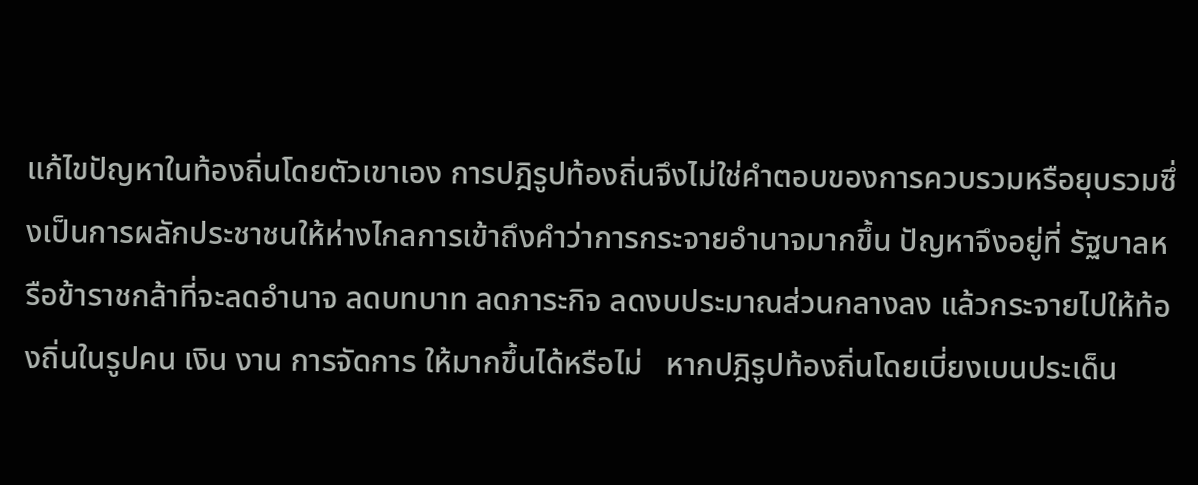แก้ไขปัญหาในท้องถิ่นโดยตัวเขาเอง การปฎิรูปท้องถิ่นจึงไม่ใช่คำตอบของการควบรวมหรือยุบรวมซึ่งเป็นการผลักประชาชนให้ห่างไกลการเข้าถึงคำว่าการกระจายอำนาจมากขึ้น ปัญหาจึงอยู่ที่ รัฐบาลหรือข้าราชกล้าที่จะลดอำนาจ ลดบทบาท ลดภาระกิจ ลดงบประมาณส่วนกลางลง แล้วกระจายไปให้ท้องถิ่นในรูปคน เงิน งาน การจัดการ ให้มากขึ้นได้หรือไม่   หากปฎิรูปท้องถิ่นโดยเบี่ยงเบนประเด็น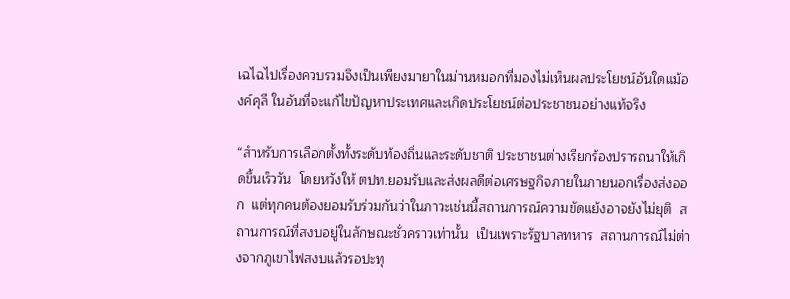เฉไฉไปเรื่องควบรวมจึงเป็นเพียงมายาในม่านหมอกที่มองไม่เห็นผลประโยชน์อันใดแม้องค์คุลี ในอันที่จะแก้ไขปัญหาประเทศและเกิดประโยชน์ต่อประชาชนอย่างแท้จริง

“สำหรับการเลือกตั้งทั้งระดับท้องถิ่นและระดับชาติ ประชาชนต่างเรียกร้องปรารถนาให้เกิดขึ้นเร็ววัน  โดยหวังให้ ตปท.ยอมรับและส่งผลดีต่อเศรษฐกิจภายในภายนอกเรื่องส่งออก  แต่ทุกคนต้องยอมรับร่วมกันว่าในภาวะเช่นนี้สถานการณ์ความขัดแย้งอาจยังไม่ยุติ  สถานการณ์ที่สงบอยู่ในลักษณะชั่วคราวเท่านั้น  เป็นเพราะรัฐบาลทหาร  สถานการณ์ไม่ต่างจากภูเขาไฟสงบแล้วรอปะทุ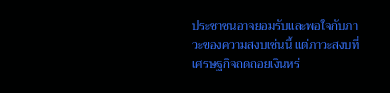ประชาชนอาจยอมรับและพอใจกับภาวะของความสงบเช่นนี้ แต่ภาวะสงบที่เศรษฐกิจถดถอยเงินหร่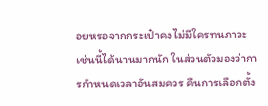อยหรอจากกระเป๋าคงไม่มีใครทนภาวะเช่นนี้ได้นานมากนัก ในส่วนตัวมองว่าการกำหนดเวลาอันสมควร คืนการเลือกตั้ง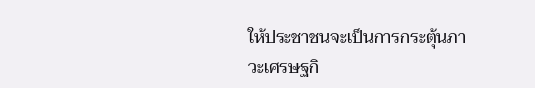ให้ประชาชนจะเป็นการกระตุ้นภาวะเศรษฐกิ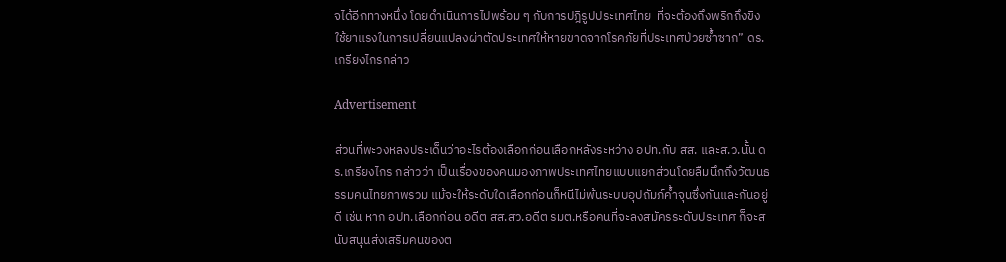จได้อีกทางหนึ่ง โดยดำเนินการไปพร้อม ๆ กับการปฎิรูปประเทศไทย  ที่จะต้องถึงพริกถึงขิง  ใช้ยาแรงในการเปลี่ยนแปลงผ่าตัดประเทศให้หายขาดจากโรคภัยที่ประเทศป่วยซ้ำซาก” ดร.เกรียงไกรกล่าว

Advertisement

ส่วนที่พะวงหลงประเด็นว่าอะไรต้องเลือกก่อนเลือกหลังระหว่าง อปท.กับ สส. และส.ว.นั้น ดร.เกรียงไกร กล่าวว่า เป็นเรื่องของคนมองภาพประเทศไทยแบบแยกส่วนโดยลืมนึกถึงวัฒนธรรมคนไทยภาพรวม แม้จะให้ระดับใดเลือกก่อนก็หนีไม่พ้นระบบอุปถัมภ์ค้ำจุนซึ่งกันและกันอยู่ดี เช่น หาก อปท.เลือกก่อน อดีต สส.สว.อดีต รมต.หรือคนที่จะลงสมัครระดับประเทศ ก็จะสนับสนุนส่งเสริมคนของต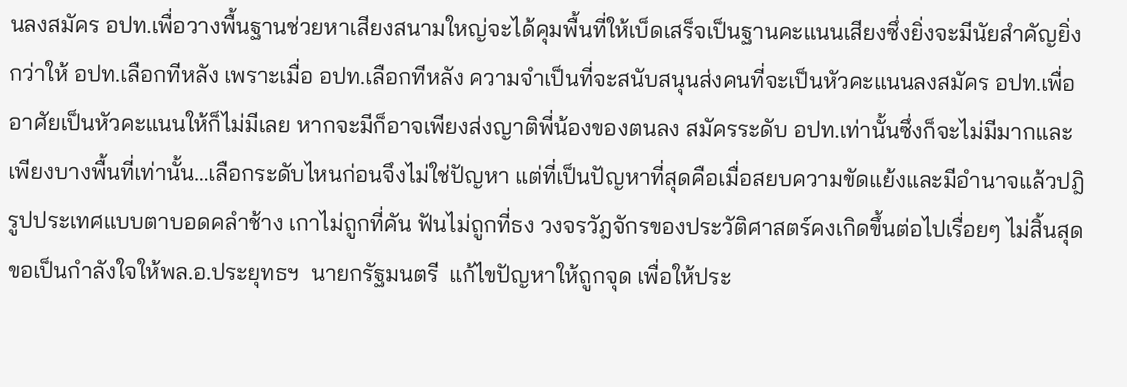นลงสมัคร อปท.เพื่อวางพื้นฐานช่วยหาเสียงสนามใหญ่จะได้คุมพื้นที่ให้เบ็ดเสร็จเป็นฐานคะแนนเสียงซึ่งยิ่งจะมีนัยสำคัญยิ่งกว่าให้ อปท.เลือกทีหลัง เพราะเมื่อ อปท.เลือกทีหลัง ความจำเป็นที่จะสนับสนุนส่งคนที่จะเป็นหัวคะแนนลงสมัคร อปท.เพื่ออาศัยเป็นหัวคะแนนให้ก็ไม่มีเลย หากจะมีก็อาจเพียงส่งญาติพี่น้องของตนลง สมัครระดับ อปท.เท่านั้นซึ่งก็จะไม่มีมากและเพียงบางพื้นที่เท่านั้น…เลือกระดับไหนก่อนจึงไม่ใช่ปัญหา แต่ที่เป็นปัญหาที่สุดคือเมื่อสยบความขัดแย้งและมีอำนาจแล้วปฎิรูปประเทศแบบตาบอดคลำช้าง เกาไม่ถูกที่คัน ฟันไม่ถูกที่ธง วงจรวัฎจักรของประวัติศาสตร์คงเกิดขึ้นต่อไปเรื่อยๆ ไม่สิ้นสุด ขอเป็นกำลังใจให้พล.อ.ประยุทธฯ  นายกรัฐมนตรี  แก้ไขปัญหาให้ถูกจุด เพื่อให้ประ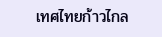เทศไทยก้าวไกล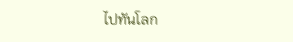ไปทันโลก